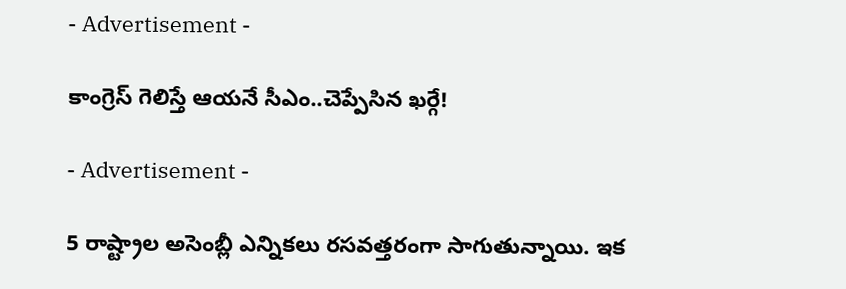- Advertisement -

కాంగ్రెస్ గెలిస్తే ఆయనే సీఎం..చెప్పేసిన ఖర్గే!

- Advertisement -

5 రాష్ట్రాల అసెంబ్లీ ఎన్నికలు రసవత్తరంగా సాగుతున్నాయి. ఇక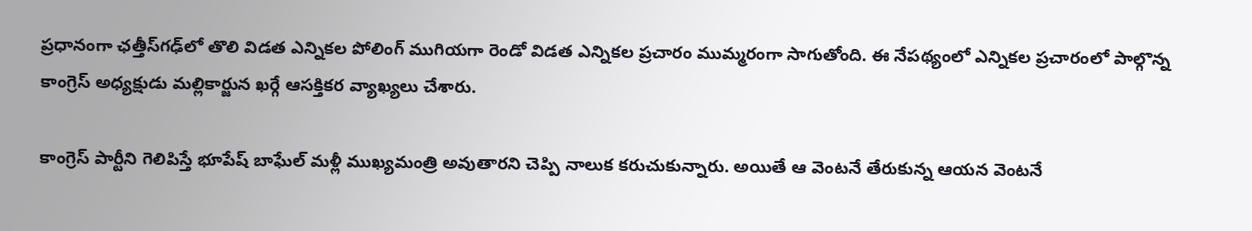ప్రధానంగా ఛత్తీస్‌గఢ్‌లో తొలి విడత ఎన్నికల పోలింగ్ ముగియగా రెండో విడత ఎన్నికల ప్రచారం ముమ్మరంగా సాగుతోంది. ఈ నేపథ్యంలో ఎన్నికల ప్రచారంలో పాల్గొన్న కాంగ్రెస్ అధ్యక్షుడు మల్లికార్జున ఖర్గే ఆసక్తికర వ్యాఖ్యలు చేశారు.

కాంగ్రెస్‌ పార్టీని గెలిపిస్తే భూపేష్‌ బాఘేల్‌ మళ్లీ ముఖ్యమంత్రి అవుతారని చెప్పి నాలుక కరుచుకున్నారు. అయితే ఆ వెంటనే తేరుకున్న ఆయన వెంటనే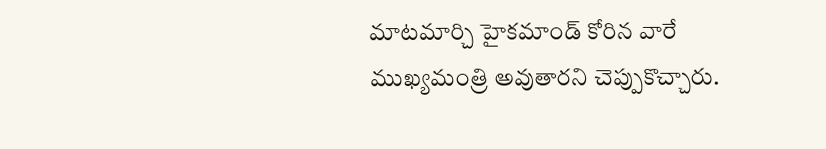మాటమార్చి హైకమాండ్‌ కోరిన వారే ముఖ్యమంత్రి అవుతారని చెప్పుకొచ్చారు.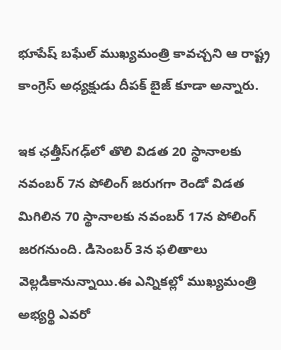భూపేష్ బఘేల్ ముఖ్యమంత్రి కావచ్చని ఆ రాష్ట్ర కాంగ్రెస్ అధ్యక్షుడు దీపక్ బైజ్ కూడా అన్నారు.

ఇక ఛత్తీస్‌గఢ్‌లో తొలి విడత 20 స్థానాలకు నవంబర్ 7న పోలింగ్ జరుగగా రెండో విడత మిగిలిన 70 స్థానాలకు నవంబర్ 17న పోలింగ్ జరగనుంది. డిసెంబర్ 3న ఫలితాలు వెల్లడికానున్నాయి.ఈ ఎన్నికల్లో ముఖ్యమంత్రి అభ్యర్థి ఎవరో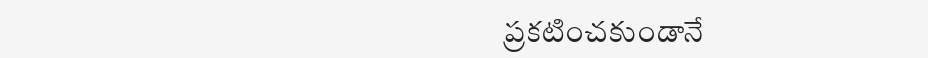ప్రకటించకుండానే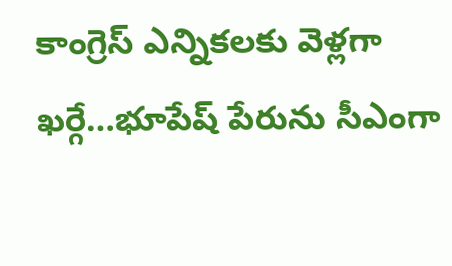కాంగ్రెస్ ఎన్నికలకు వెళ్లగా ఖర్గే…భూపేష్ పేరును సీఎంగా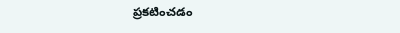ప్రకటించడం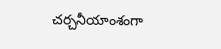చర్చనీయాంశంగా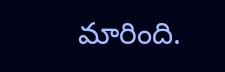మారింది.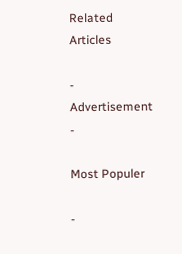Related Articles

- Advertisement -

Most Populer

-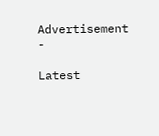Advertisement -

Latest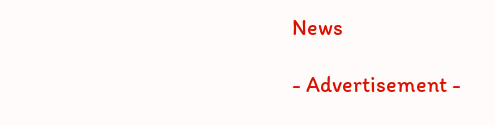News

- Advertisement -